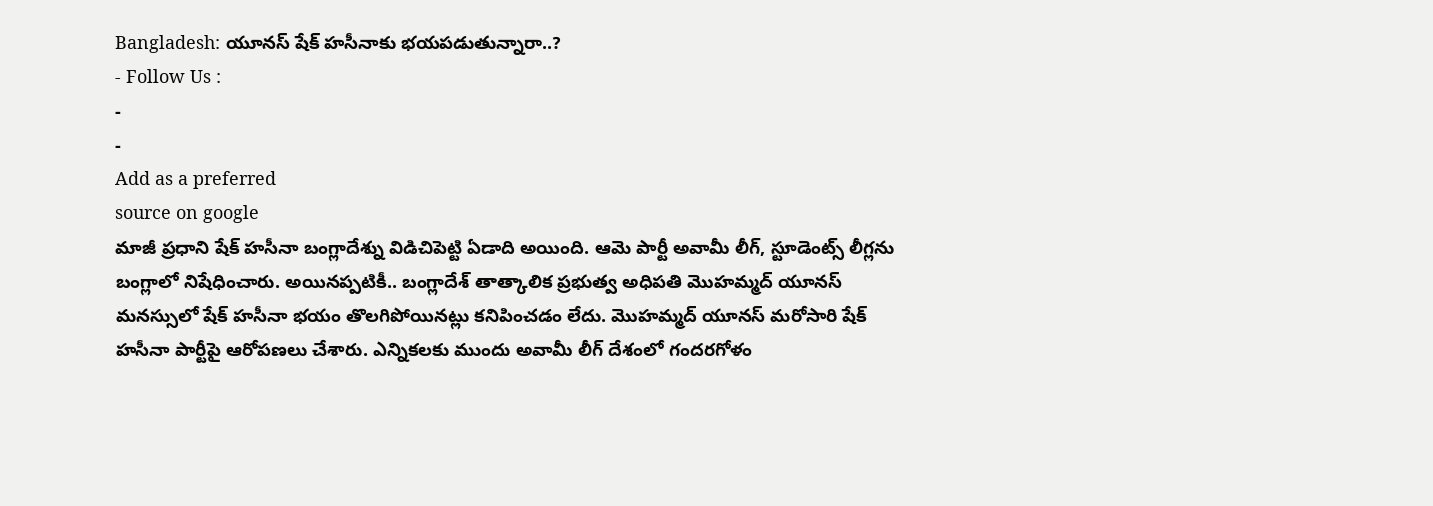Bangladesh: యూనస్ షేక్ హసీనాకు భయపడుతున్నారా..?
- Follow Us :
-
-
Add as a preferred
source on google
మాజీ ప్రధాని షేక్ హసీనా బంగ్లాదేశ్ను విడిచిపెట్టి ఏడాది అయింది. ఆమె పార్టీ అవామీ లీగ్, స్టూడెంట్స్ లీగ్లను బంగ్లాలో నిషేధించారు. అయినప్పటికీ.. బంగ్లాదేశ్ తాత్కాలిక ప్రభుత్వ అధిపతి మొహమ్మద్ యూనస్ మనస్సులో షేక్ హసీనా భయం తొలగిపోయినట్లు కనిపించడం లేదు. మొహమ్మద్ యూనస్ మరోసారి షేక్ హసీనా పార్టీపై ఆరోపణలు చేశారు. ఎన్నికలకు ముందు అవామీ లీగ్ దేశంలో గందరగోళం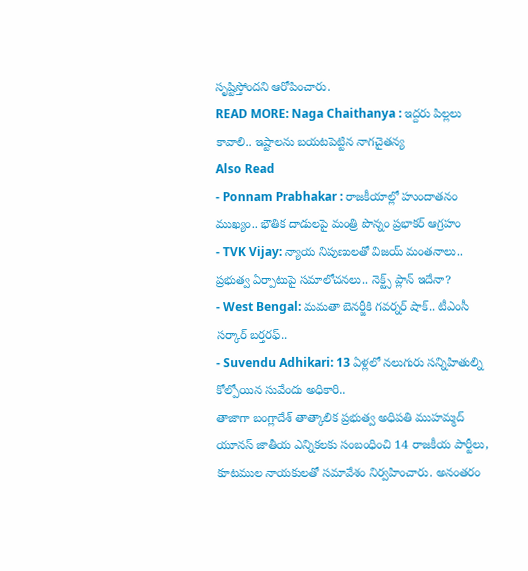సృష్టిస్తోందని ఆరోపించారు.
READ MORE: Naga Chaithanya : ఇద్దరు పిల్లలు కావాలి.. ఇష్టాలను బయటపెట్టిన నాగచైతన్య
Also Read
- Ponnam Prabhakar : రాజకీయాల్లో హుందాతనం ముఖ్యం.. భౌతిక దాడులపై మంత్రి పొన్నం ప్రభాకర్ ఆగ్రహం
- TVK Vijay: న్యాయ నిపుణులతో విజయ్ మంతనాలు.. ప్రభుత్వ ఏర్పాటుపై సమాలోచనలు.. నెక్ట్స్ ప్లాన్ ఇదేనా?
- West Bengal: మమతా బెనర్జీకి గవర్నర్ షాక్.. టీఎంసీ సర్కార్ బర్తరఫ్..
- Suvendu Adhikari: 13 ఏళ్లలో నలుగురు సన్నిహితుల్ని కోల్పోయిన సువేందు అధికారి..
తాజాగా బంగ్లాదేశ్ తాత్కాలిక ప్రభుత్వ అధిపతి ముహమ్మద్ యూనస్ జాతీయ ఎన్నికలకు సంబంధించి 14 రాజకీయ పార్టీలు, కూటముల నాయకులతో సమావేశం నిర్వహించారు. అనంతరం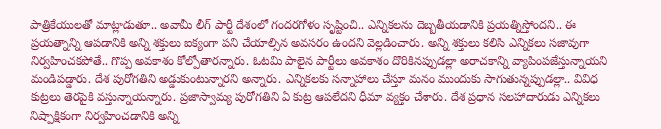పాత్రికేయులతో మాట్లాడుతూ.. అవామీ లీగ్ పార్టీ దేశంలో గందరగోళం సృష్టించి.. ఎన్నికలను దెబ్బతీయడానికి ప్రయత్నిస్తోందని.. ఈ ప్రయత్నాన్ని ఆపడానికి అన్ని శక్తులు ఐక్యంగా పని చేయాల్సిన అవసరం ఉందని వెల్లడించారు. అన్ని శక్తులు కలిసి ఎన్నికలు సజావుగా నిర్వహించకపోతే.. గొప్ప అవకాశం కోల్పోతారన్నారు. ఓటమి పాలైన పార్టీలు అవకాశం దొరికినప్పుడల్లా అరాచకాన్ని వ్యాపింపజేస్తున్నాయని మండిపడ్డారు. దేశ పురోగతిని అడ్డుకుంటున్నారని అన్నారు. ఎన్నికలకు సన్నాహాలు చేస్తూ మనం ముందుకు సాగుతున్నప్పుడల్లా.. వివిధ కుట్రలు తెరపైకి వస్తున్నాయన్నారు. ప్రజాస్వామ్య పురోగతిని ఏ కుట్ర ఆపలేదని ధీమా వ్యక్తం చేశారు. దేశ ప్రధాన సలహాదారుడు ఎన్నికలు నిష్పాక్షికంగా నిర్వహించడానికి అన్ని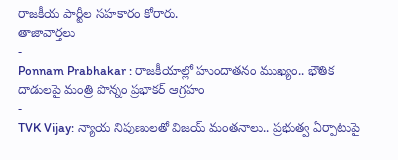రాజకీయ పార్టీల సహకారం కోరారు.
తాజావార్తలు
-
Ponnam Prabhakar : రాజకీయాల్లో హుందాతనం ముఖ్యం.. భౌతిక దాడులపై మంత్రి పొన్నం ప్రభాకర్ ఆగ్రహం
-
TVK Vijay: న్యాయ నిపుణులతో విజయ్ మంతనాలు.. ప్రభుత్వ ఏర్పాటుపై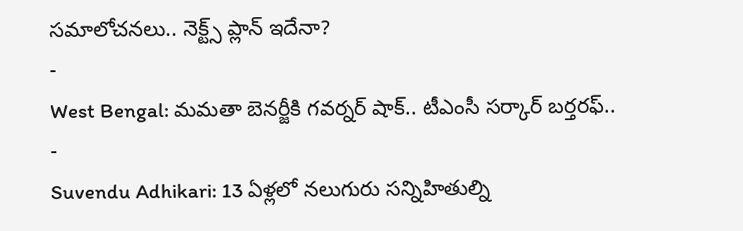సమాలోచనలు.. నెక్ట్స్ ప్లాన్ ఇదేనా?
-
West Bengal: మమతా బెనర్జీకి గవర్నర్ షాక్.. టీఎంసీ సర్కార్ బర్తరఫ్..
-
Suvendu Adhikari: 13 ఏళ్లలో నలుగురు సన్నిహితుల్ని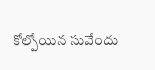కోల్పోయిన సువేందు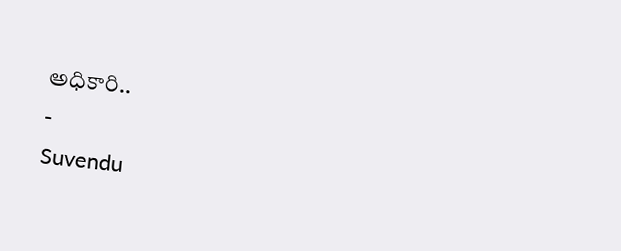అధికారి..
-
Suvendu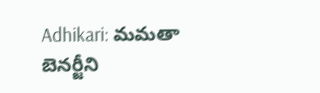Adhikari: మమతా బెనర్జీని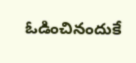ఓడించినందుకే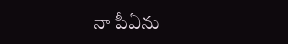నా పీఏను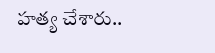హత్య చేశారు..